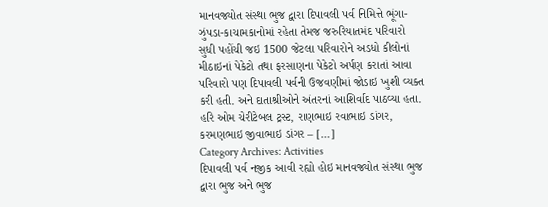માનવજ્યોત સંસ્થા ભુજ દ્વારા દિપાવલી પર્વ નિમિત્તે ભૂંગા-ઝુંપડા-કાચામકાનોમાં રહેતા તેમજ જરુરિયાતમંદ પરિવારો સુધી પહોંચી જઇ 1500 જેટલા પરિવારોને અડધો કીલોનાં મીઠાઇનાં પેકેટો તથા ફરસાણના પેકેટો અર્પણ કરાતાં આવા પરિવારો પણ દિપાવલી પર્વની ઉજવણીમાં જોડાઇ ખુશી વ્યક્ત કરી હતી. અને દાતાશ્રીઓને અંતરનાં આશિર્વાદ પાઠવ્યા હતા. હરિ ઓમ ચેરીટેબલ ટ્રસ્ટ, રાણભાઇ રવાભાઇ ડાંગર, કરમણભાઇ જીવાભાઇ ડાંગર – […]
Category Archives: Activities
દિપાવલી પર્વ નજીક આવી રહ્યો હોઇ માનવજ્યોત સંસ્થા ભુજ દ્વારા ભુજ અને ભુજ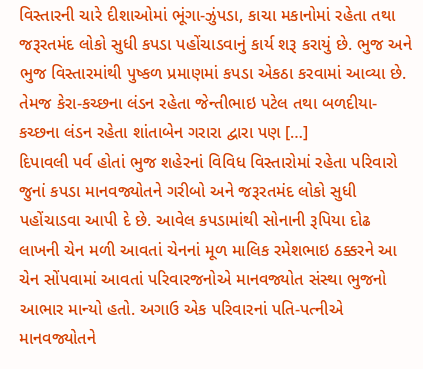વિસ્તારની ચારે દીશાઓમાં ભૂંગા-ઝુંપડા, કાચા મકાનોમાં રહેતા તથા જરૂરતમંદ લોકો સુધી કપડા પહોંચાડવાનું કાર્ય શરૂ કરાયું છે. ભુજ અને ભુજ વિસ્તારમાંથી પુષ્કળ પ્રમાણમાં કપડા એકઠા કરવામાં આવ્યા છે. તેમજ કેરા-કચ્છના લંડન રહેતા જેન્તીભાઇ પટેલ તથા બળદીયા-કચ્છના લંડન રહેતા શાંતાબેન ગરારા દ્વારા પણ […]
દિપાવલી પર્વ હોતાં ભુજ શહેરનાં વિવિધ વિસ્તારોમાં રહેતા પરિવારો જુનાં કપડા માનવજ્યોતને ગરીબો અને જરૂરતમંદ લોકો સુધી પહોંચાડવા આપી દે છે. આવેલ કપડામાંથી સોનાની રૂપિયા દોઢ લાખની ચેન મળી આવતાં ચેનનાં મૂળ માલિક રમેશભાઇ ઠક્કરને આ ચેન સોંપવામાં આવતાં પરિવારજનોએ માનવજ્યોત સંસ્થા ભુજનો આભાર માન્યો હતો. અગાઉ એક પરિવારનાં પતિ-પત્નીએ માનવજ્યોતને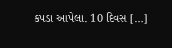કપડા આપેલા. 10 દિવસ […]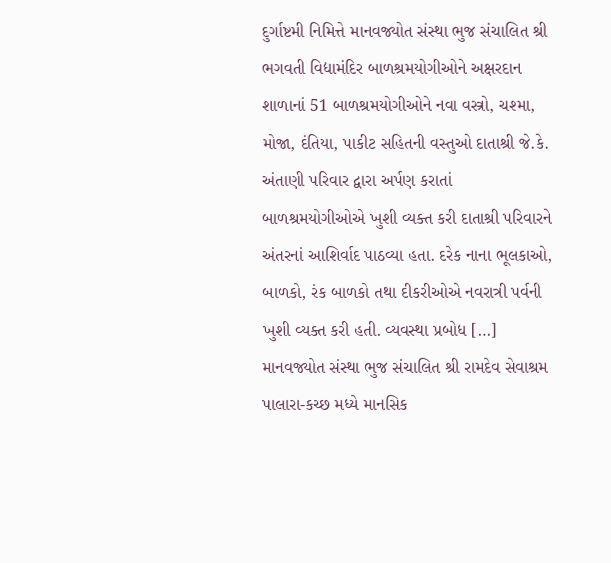દુર્ગાષ્ટમી નિમિત્તે માનવજ્યોત સંસ્થા ભુજ સંચાલિત શ્રી ભગવતી વિદ્યામંદિર બાળશ્રમયોગીઓને અક્ષરદાન શાળાનાં 51 બાળશ્રમયોગીઓને નવા વસ્ત્રો, ચશ્મા, મોજા, દંતિયા, પાકીટ સહિતની વસ્તુઓ દાતાશ્રી જે.કે. અંતાણી પરિવાર દ્વારા અર્પણ કરાતાં બાળશ્રમયોગીઓએ ખુશી વ્યક્ત કરી દાતાશ્રી પરિવારને અંતરનાં આશિર્વાદ પાઠવ્યા હતા. દરેક નાના ભૂલકાઓ, બાળકો, રંક બાળકો તથા દીકરીઓએ નવરાત્રી પર્વની ખુશી વ્યક્ત કરી હતી. વ્યવસ્થા પ્રબોધ […]
માનવજ્યોત સંસ્થા ભુજ સંચાલિત શ્રી રામદેવ સેવાશ્રમ પાલારા-કચ્છ મધ્યે માનસિક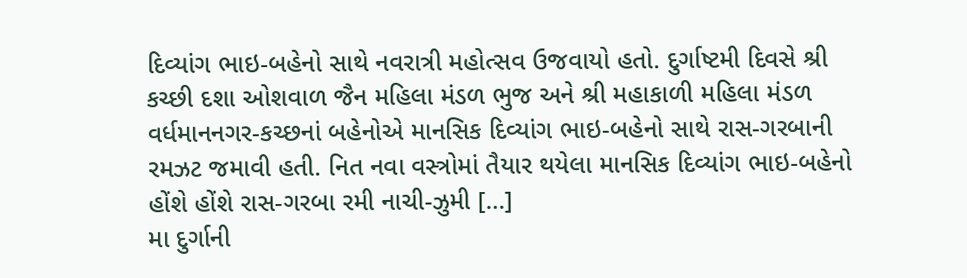દિવ્યાંગ ભાઇ-બહેનો સાથે નવરાત્રી મહોત્સવ ઉજવાયો હતો. દુર્ગાષ્ટમી દિવસે શ્રી કચ્છી દશા ઓશવાળ જૈન મહિલા મંડળ ભુજ અને શ્રી મહાકાળી મહિલા મંડળ વર્ધમાનનગર-કચ્છનાં બહેનોએ માનસિક દિવ્યાંગ ભાઇ-બહેનો સાથે રાસ-ગરબાની રમઝટ જમાવી હતી. નિત નવા વસ્ત્રોમાં તૈયાર થયેલા માનસિક દિવ્યાંગ ભાઇ-બહેનો હોંશે હોંશે રાસ-ગરબા રમી નાચી-ઝુમી […]
મા દુર્ગાની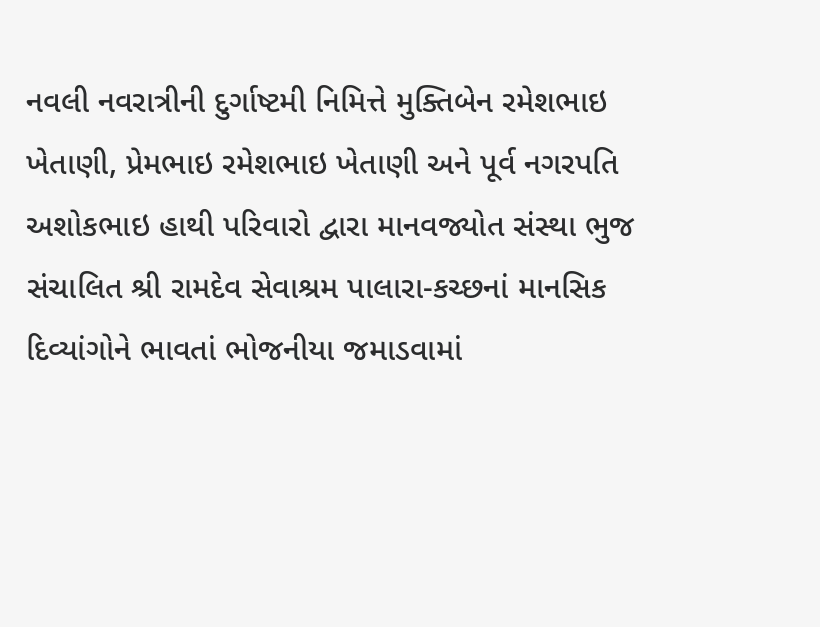નવલી નવરાત્રીની દુર્ગાષ્ટમી નિમિત્તે મુક્તિબેન રમેશભાઇ ખેતાણી, પ્રેમભાઇ રમેશભાઇ ખેતાણી અને પૂર્વ નગરપતિ અશોકભાઇ હાથી પરિવારો દ્વારા માનવજ્યોત સંસ્થા ભુજ સંચાલિત શ્રી રામદેવ સેવાશ્રમ પાલારા-કચ્છનાં માનસિક દિવ્યાંગોને ભાવતાં ભોજનીયા જમાડવામાં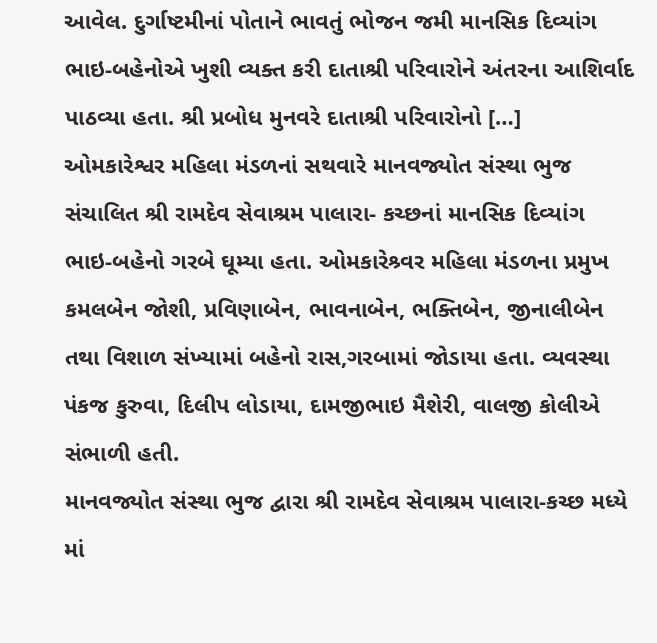આવેલ. દુર્ગાષ્ટમીનાં પોતાને ભાવતું ભોજન જમી માનસિક દિવ્યાંગ ભાઇ-બહેનોએ ખુશી વ્યક્ત કરી દાતાશ્રી પરિવારોને અંતરના આશિર્વાદ પાઠવ્યા હતા. શ્રી પ્રબોધ મુનવરે દાતાશ્રી પરિવારોનો […]
ઓમકારેશ્વર મહિલા મંડળનાં સથવારે માનવજ્યોત સંસ્થા ભુજ સંચાલિત શ્રી રામદેવ સેવાશ્રમ પાલારા- કચ્છનાં માનસિક દિવ્યાંગ ભાઇ-બહેનો ગરબે ઘૂમ્યા હતા. ઓમકારેશ્ર્વર મહિલા મંડળના પ્રમુખ કમલબેન જોશી, પ્રવિણાબેન, ભાવનાબેન, ભક્તિબેન, જીનાલીબેન તથા વિશાળ સંખ્યામાં બહેનો રાસ,ગરબામાં જોડાયા હતા. વ્યવસ્થા પંકજ કુરુવા, દિલીપ લોડાયા, દામજીભાઇ મૈશેરી, વાલજી કોલીએ સંભાળી હતી.
માનવજ્યોત સંસ્થા ભુજ દ્વારા શ્રી રામદેવ સેવાશ્રમ પાલારા-કચ્છ મધ્યે માં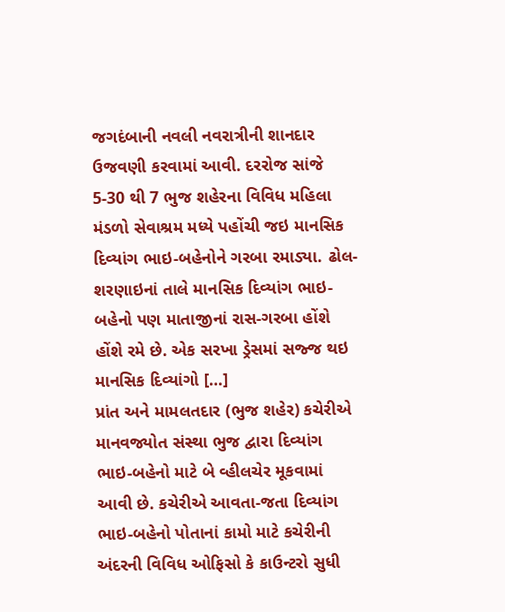જગદંબાની નવલી નવરાત્રીની શાનદાર ઉજવણી કરવામાં આવી. દરરોજ સાંજે 5-30 થી 7 ભુજ શહેરના વિવિધ મહિલા મંડળો સેવાશ્રમ મધ્યે પહોંચી જઇ માનસિક દિવ્યાંગ ભાઇ-બહેનોને ગરબા રમાડ્યા. ઢોલ-શરણાઇનાં તાલે માનસિક દિવ્યાંગ ભાઇ-બહેનો પણ માતાજીનાં રાસ-ગરબા હોંશે હોંશે રમે છે. એક સરખા ડ્રેસમાં સજ્જ થઇ માનસિક દિવ્યાંગો […]
પ્રાંત અને મામલતદાર (ભુજ શહેર) કચેરીએ માનવજ્યોત સંસ્થા ભુજ દ્વારા દિવ્યાંગ ભાઇ-બહેનો માટે બે વ્હીલચેર મૂકવામાં આવી છે. કચેરીએ આવતા-જતા દિવ્યાંગ ભાઇ-બહેનો પોતાનાં કામો માટે કચેરીની અંદરની વિવિધ ઓફિસો કે કાઉન્ટરો સુધી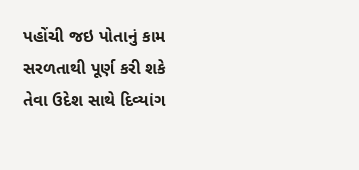પહોંચી જઇ પોતાનું કામ સરળતાથી પૂર્ણ કરી શકે તેવા ઉદેશ સાથે દિવ્યાંગ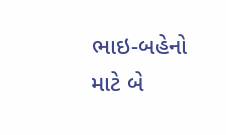ભાઇ-બહેનો માટે બે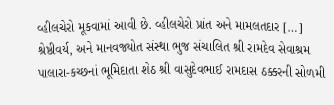વ્હીલચેરો મૂકવામાં આવી છે. વ્હીલચેરો પ્રાંત અને મામલતદાર […]
શ્રેષ્ઠીવર્ય, અને માનવજ્યોત સંસ્થા ભુજ સંચાલિત શ્રી રામદેવ સેવાશ્રમ પાલારા-કચ્છનાં ભૂમિદાતા શેઠ શ્રી વાસુદેવભાઈ રામદાસ ઠક્કરની સોળમી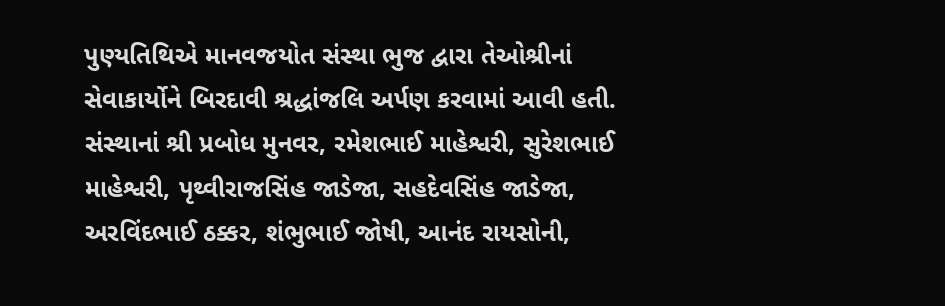પુણ્યતિથિએ માનવજયોત સંસ્થા ભુજ દ્વારા તેઓશ્રીનાં સેવાકાર્યોને બિરદાવી શ્રદ્ધાંજલિ અર્પણ કરવામાં આવી હતી. સંસ્થાનાં શ્રી પ્રબોધ મુનવર, રમેશભાઈ માહેશ્વરી, સુરેશભાઈ માહેશ્વરી, પૃથ્વીરાજસિંહ જાડેજા, સહદેવસિંહ જાડેજા, અરવિંદભાઈ ઠક્કર, શંભુભાઈ જોષી, આનંદ રાયસોની,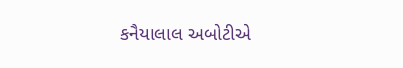કનૈયાલાલ અબોટીએ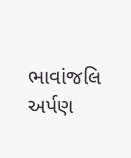ભાવાંજલિ અર્પણ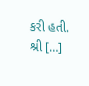કરી હતી. શ્રી […]